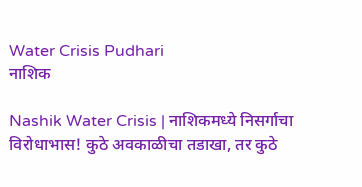Water Crisis Pudhari
नाशिक

Nashik Water Crisis | नाशिकमध्ये निसर्गाचा विरोधाभास! कुठे अवकाळीचा तडाखा, तर कुठे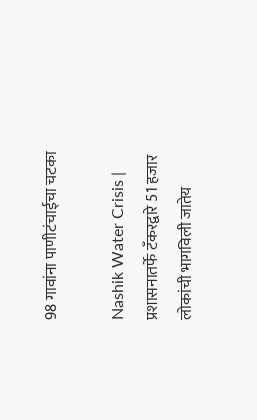98 गावांना पाणीटंचाईचा चटका

Nashik Water Crisis | प्रशासनातर्फे टँकरद्वारे 51 हजार लोकांची भागविली जातेय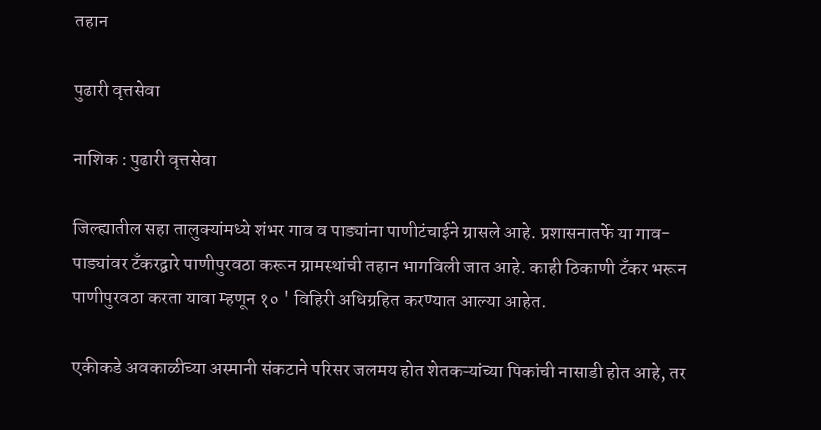तहान

पुढारी वृत्तसेवा

नाशिक : पुढारी वृत्तसेवा

जिल्ह्यातील सहा तालुक्यांमध्ये शंभर गाव व पाड्यांना पाणीटंचाईने ग्रासले आहे. प्रशासनातर्फे या गाव-पाड्यांवर टँकरद्वारे पाणीपुरवठा करून ग्रामस्थांची तहान भागविली जात आहे. काही ठिकाणी टँकर भरून पाणीपुरवठा करता यावा म्हणून १० ' विहिरी अधिग्रहित करण्यात आल्या आहेत.

एकीकडे अवकाळीच्या अस्मानी संकटाने परिसर जलमय होत शेतकऱ्यांच्या पिकांची नासाडी होत आहे, तर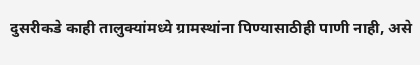दुसरीकडे काही तालुक्यांमध्ये ग्रामस्थांना पिण्यासाठीही पाणी नाही, असे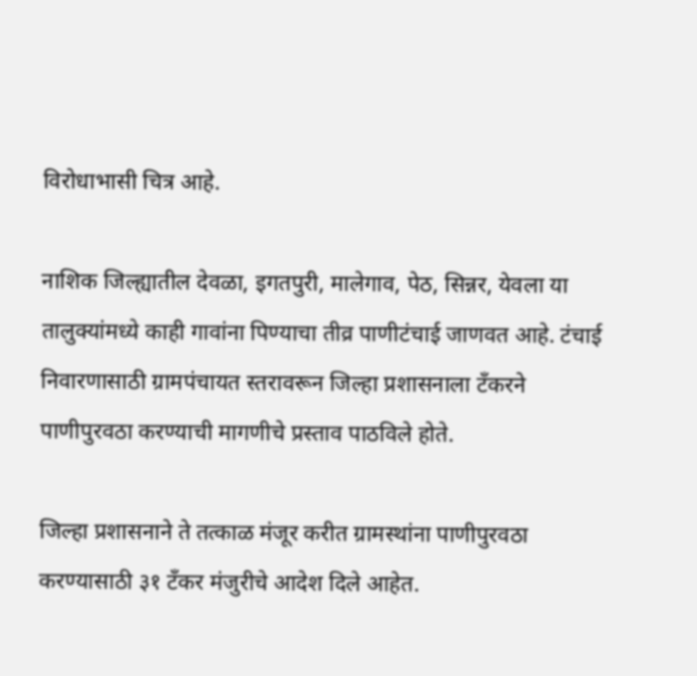विरोधाभासी चित्र आहे.

नाशिक जिल्ह्यातील देवळा, इगतपुरी, मालेगाव, पेठ, सिन्नर, येवला या तालुक्यांमध्ये काही गावांना पिण्याचा तीव्र पाणीटंचाई जाणवत आहे. टंचाई निवारणासाठी ग्रामपंचायत स्तरावरून जिल्हा प्रशासनाला टँकरने पाणीपुरवठा करण्याची मागणीचे प्रस्ताव पाठविले होते.

जिल्हा प्रशासनाने ते तत्काळ मंजूर करीत ग्रामस्थांना पाणीपुरवठा करण्यासाठी ३१ टँकर मंजुरीचे आदेश दिले आहेत.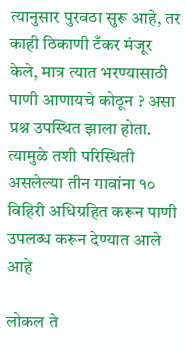त्यानुसार पुरवठा सुरू आहे, तर काही ठिकाणी टँकर मंजूर केले, मात्र त्यात भरण्यासाठी पाणी आणायचे कोठून ? असा प्रश्न उपस्थित झाला होता. त्यामुळे तशी परिस्थिती असलेल्या तीन गावांना १० विहिरी अधिग्रहित करून पाणी उपलब्ध करून देण्यात आले आहे

लोकल ते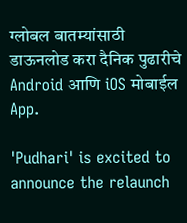ग्लोबल बातम्यांसाठी डाऊनलोड करा दैनिक पुढारीचे Android आणि iOS मोबाईल App.

'Pudhari' is excited to announce the relaunch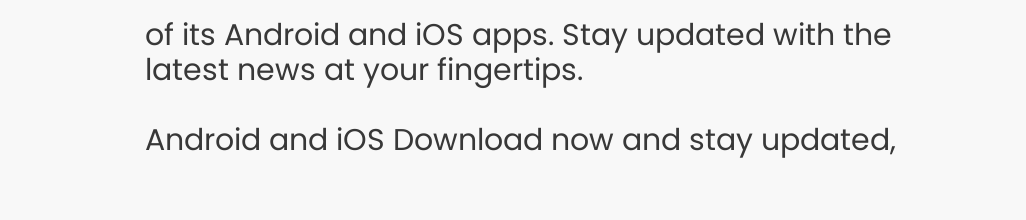of its Android and iOS apps. Stay updated with the latest news at your fingertips.

Android and iOS Download now and stay updated,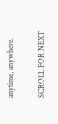anytime, anywhere.

SCROLL FOR NEXT